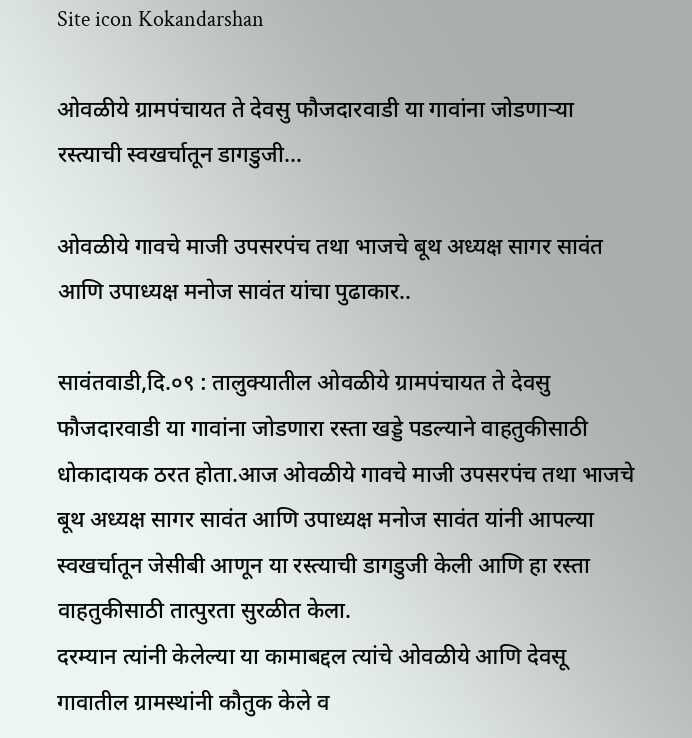Site icon Kokandarshan

ओवळीये ग्रामपंचायत ते देवसु फौजदारवाडी या गावांना जोडणाऱ्या रस्त्याची स्वखर्चातून डागडुजी…

ओवळीये गावचे माजी उपसरपंच तथा भाजचे बूथ अध्यक्ष सागर सावंत आणि उपाध्यक्ष मनोज सावंत यांचा पुढाकार..

सावंतवाडी,दि.०९ : तालुक्यातील ओवळीये ग्रामपंचायत ते देवसु फौजदारवाडी या गावांना जोडणारा रस्ता खड्डे पडल्याने वाहतुकीसाठी धोकादायक ठरत होता.आज ओवळीये गावचे माजी उपसरपंच तथा भाजचे बूथ अध्यक्ष सागर सावंत आणि उपाध्यक्ष मनोज सावंत यांनी आपल्या स्वखर्चातून जेसीबी आणून या रस्त्याची डागडुजी केली आणि हा रस्ता वाहतुकीसाठी तात्पुरता सुरळीत केला.
दरम्यान त्यांनी केलेल्या या कामाबद्दल त्यांचे ओवळीये आणि देवसू गावातील ग्रामस्थांनी कौतुक केले व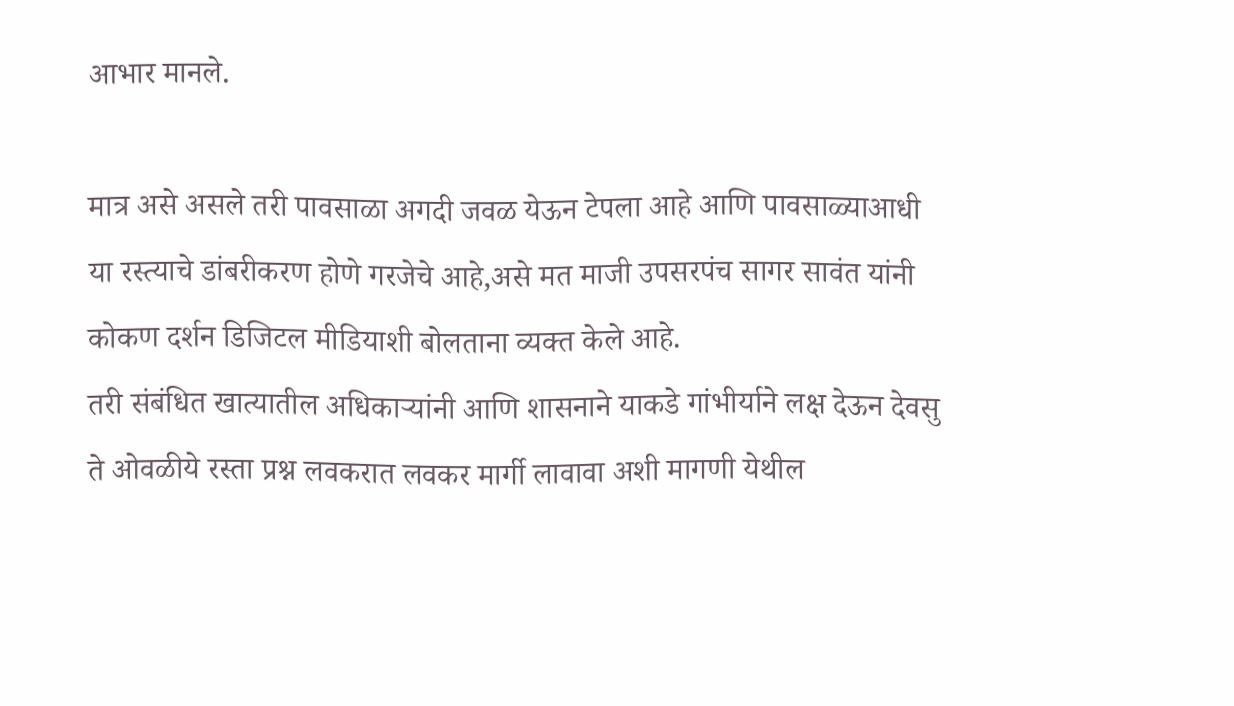आभार मानले.

मात्र असे असले तरी पावसाळा अगदी जवळ येऊन टेपला आहे आणि पावसाळ्याआधी या रस्त्याचे डांबरीकरण होणे गरजेचे आहे,असे मत माजी उपसरपंच सागर सावंत यांनी कोकण दर्शन डिजिटल मीडियाशी बोलताना व्यक्त केले आहे.
तरी संबंधित खात्यातील अधिकाऱ्यांनी आणि शासनाने याकडे गांभीर्याने लक्ष देऊन देवसु ते ओवळीये रस्ता प्रश्न लवकरात लवकर मार्गी लावावा अशी मागणी येथील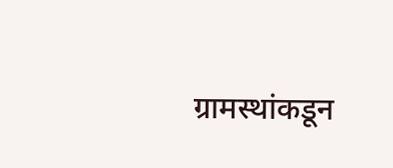ग्रामस्थांकडून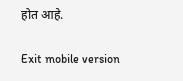होत आहे.

Exit mobile version